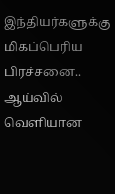இந்தியர்களுக்கு மிகப்பெரிய பிரச்சனை.. ஆய்வில் வெளியான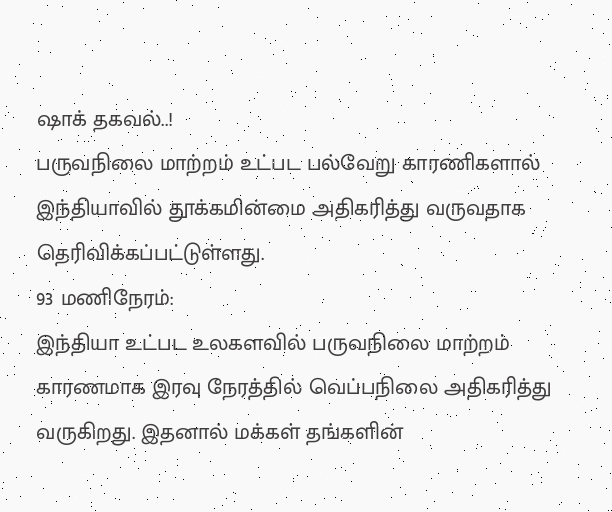ஷாக் தகவல்..!
பருவநிலை மாற்றம் உட்பட பல்வேறு காரணிகளால் இந்தியாவில் தூக்கமின்மை அதிகரித்து வருவதாக தெரிவிக்கப்பட்டுள்ளது.
93 மணிநேரம்:
இந்தியா உட்பட உலகளவில் பருவநிலை மாற்றம் காரணமாக இரவு நேரத்தில் வெப்பநிலை அதிகரித்து வருகிறது. இதனால் மக்கள் தங்களின்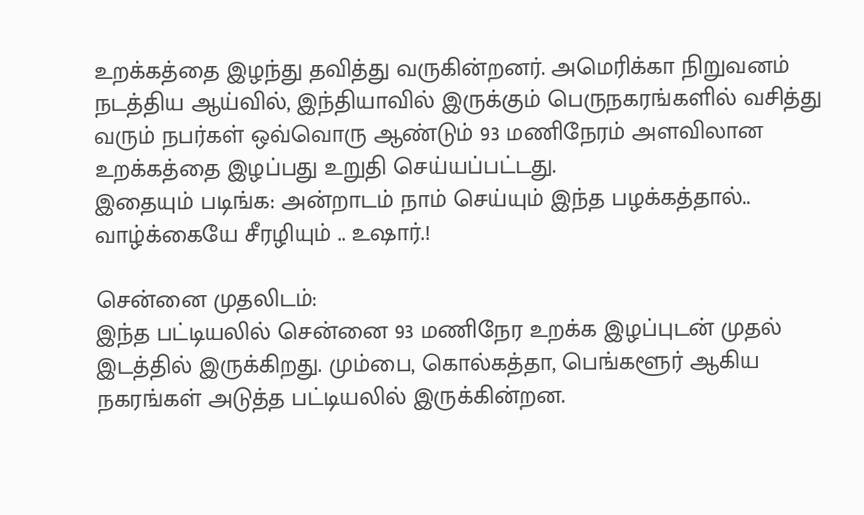உறக்கத்தை இழந்து தவித்து வருகின்றனர். அமெரிக்கா நிறுவனம் நடத்திய ஆய்வில், இந்தியாவில் இருக்கும் பெருநகரங்களில் வசித்து வரும் நபர்கள் ஒவ்வொரு ஆண்டும் 93 மணிநேரம் அளவிலான உறக்கத்தை இழப்பது உறுதி செய்யப்பட்டது.
இதையும் படிங்க: அன்றாடம் நாம் செய்யும் இந்த பழக்கத்தால்.. வாழ்க்கையே சீரழியும் .. உஷார்.!

சென்னை முதலிடம்:
இந்த பட்டியலில் சென்னை 93 மணிநேர உறக்க இழப்புடன் முதல் இடத்தில் இருக்கிறது. மும்பை, கொல்கத்தா, பெங்களூர் ஆகிய நகரங்கள் அடுத்த பட்டியலில் இருக்கின்றன.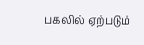பகலில் ஏற்படும்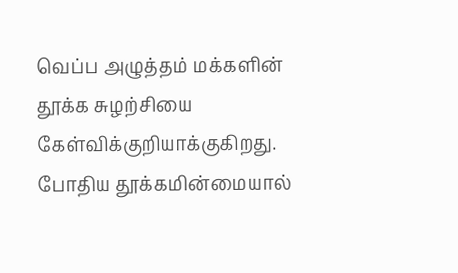வெப்ப அழுத்தம் மக்களின் தூக்க சுழற்சியை கேள்விக்குறியாக்குகிறது. போதிய தூக்கமின்மையால்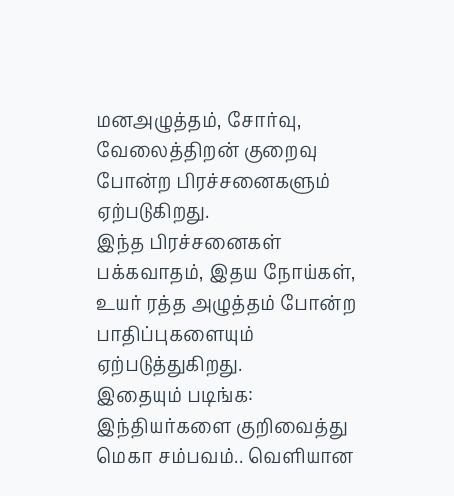மனஅழுத்தம், சோர்வு, வேலைத்திறன் குறைவு போன்ற பிரச்சனைகளும் ஏற்படுகிறது.
இந்த பிரச்சனைகள் பக்கவாதம், இதய நோய்கள், உயர் ரத்த அழுத்தம் போன்ற பாதிப்புகளையும் ஏற்படுத்துகிறது.
இதையும் படிங்க: இந்தியர்களை குறிவைத்து மெகா சம்பவம்.. வெளியான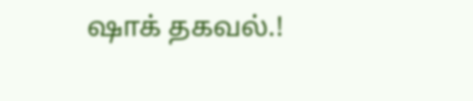ஷாக் தகவல்.!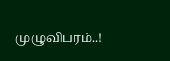முழுவிபரம்..!